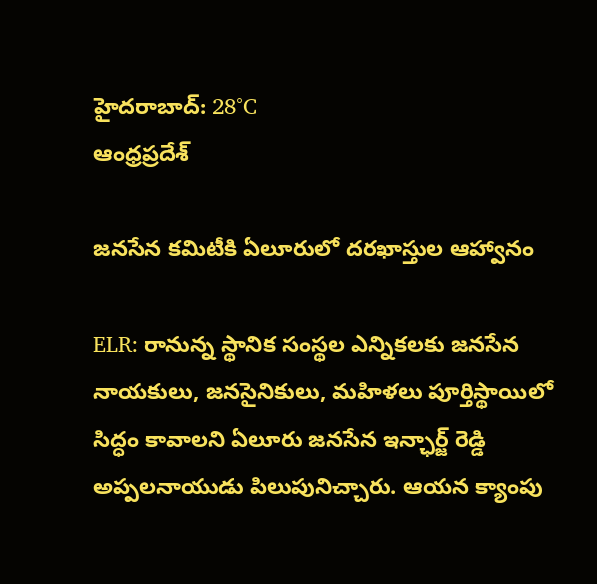హైదరాబాద్: 28°C
ఆంధ్రప్రదేశ్

జనసేన కమిటీకి ఏలూరులో దరఖాస్తుల ఆహ్వానం

ELR: రానున్న స్థానిక సంస్థల ఎన్నికలకు జనసేన నాయకులు, జనసైనికులు, మహిళలు పూర్తిస్థాయిలో సిద్ధం కావాలని ఏలూరు జనసేన ఇన్ఛార్జ్ రెడ్డి అప్పలనాయుడు పిలుపునిచ్చారు. ఆయన క్యాంపు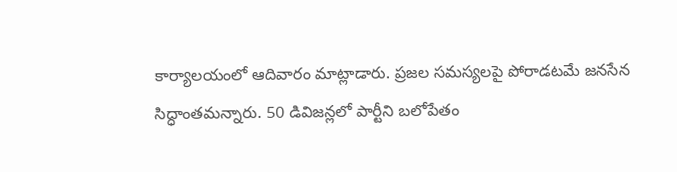కార్యాలయంలో ఆదివారం మాట్లాడారు. ప్రజల సమస్యలపై పోరాడటమే జనసేన సిద్ధాంతమన్నారు. 50 డివిజన్లలో పార్టీని బలోపేతం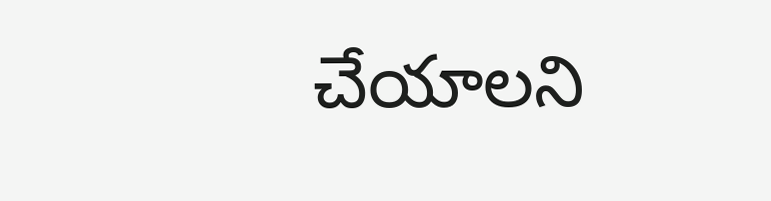చేయాలని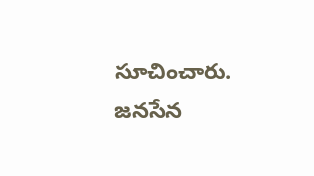సూచించారు. జనసేన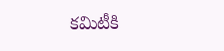కమిటీకి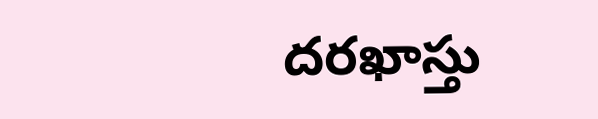దరఖాస్తు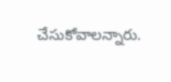చేసుకోవాలన్నారు.